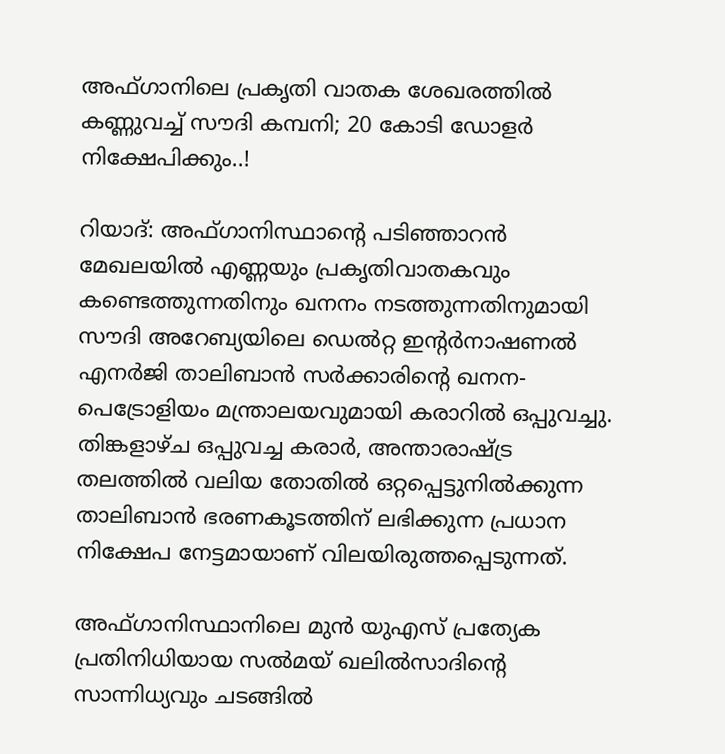അഫ്‌ഗാനിലെ പ്രകൃതി വാതക ശേഖരത്തിൽ കണ്ണുവച്ച് സൗദി കമ്പനി; 20 കോടി ഡോളർ നിക്ഷേപിക്കും..!

റിയാദ്: അഫ്‌ഗാനിസ്ഥാന്റെ പടിഞ്ഞാറൻ മേഖലയിൽ എണ്ണയും പ്രകൃതിവാതകവും കണ്ടെത്തുന്നതിനും ഖനനം നടത്തുന്നതിനുമായി സൗദി അറേബ്യയിലെ ഡെൽറ്റ ഇന്റർനാഷണൽ എനർജി താലിബാൻ സർക്കാരിന്റെ ഖനന-പെട്രോളിയം മന്ത്രാലയവുമായി കരാറിൽ ഒപ്പുവച്ചു. തിങ്കളാഴ്‌ച ഒപ്പുവച്ച കരാർ, അന്താരാഷ്ട്ര തലത്തിൽ വലിയ തോതിൽ ഒറ്റപ്പെട്ടുനിൽക്കുന്ന താലിബാൻ ഭരണകൂടത്തിന് ലഭിക്കുന്ന പ്രധാന നിക്ഷേപ നേട്ടമായാണ് വിലയിരുത്തപ്പെടുന്നത്.

അഫ്‌ഗാനിസ്ഥാനിലെ മുൻ യുഎസ് പ്രത്യേക പ്രതിനിധിയായ സൽമയ് ഖലിൽസാദിന്റെ സാന്നിധ്യവും ചടങ്ങിൽ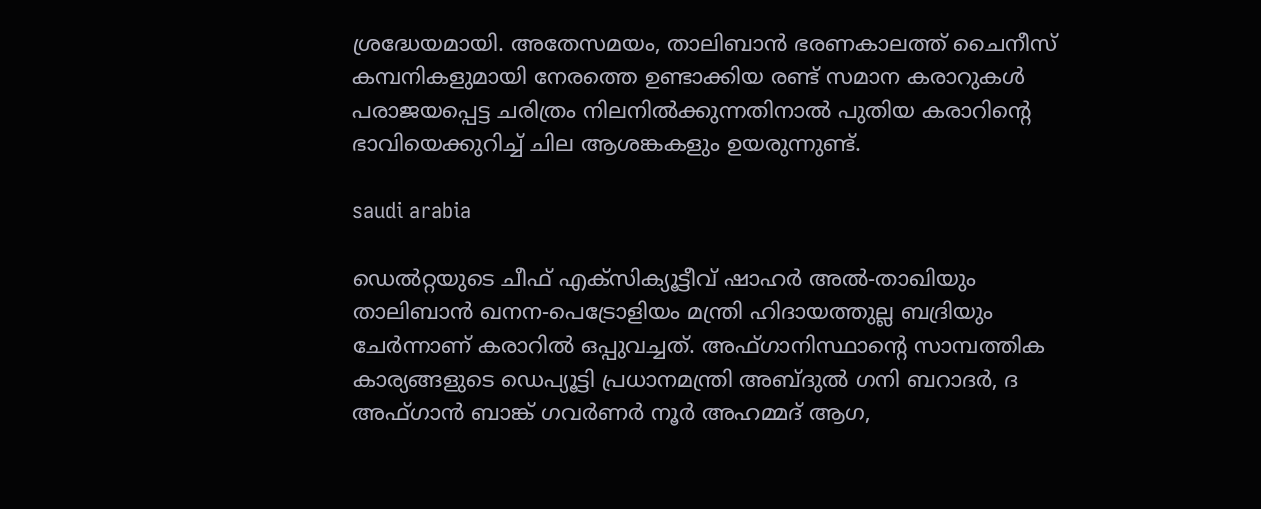ശ്രദ്ധേയമായി. അതേസമയം, താലിബാൻ ഭരണകാലത്ത് ചൈനീസ് കമ്പനികളുമായി നേരത്തെ ഉണ്ടാക്കിയ രണ്ട് സമാന കരാറുകൾ പരാജയപ്പെട്ട ചരിത്രം നിലനിൽക്കുന്നതിനാൽ പുതിയ കരാറിന്റെ ഭാവിയെക്കുറിച്ച് ചില ആശങ്കകളും ഉയരുന്നുണ്ട്.

saudi arabia

ഡെൽറ്റയുടെ ചീഫ് എക്‌സിക്യൂട്ടീവ് ഷാഹർ അൽ-താഖിയും താലിബാൻ ഖനന-പെട്രോളിയം മന്ത്രി ഹിദായത്തുല്ല ബദ്രിയും ചേർന്നാണ് കരാറിൽ ഒപ്പുവച്ചത്. അഫ്‌ഗാനിസ്ഥാന്റെ സാമ്പത്തിക കാര്യങ്ങളുടെ ഡെപ്യൂട്ടി പ്രധാനമന്ത്രി അബ്‌ദുൽ ഗനി ബറാദർ, ദ അഫ്‌ഗാൻ ബാങ്ക് ഗവർണർ നൂർ അഹമ്മദ് ആഗ,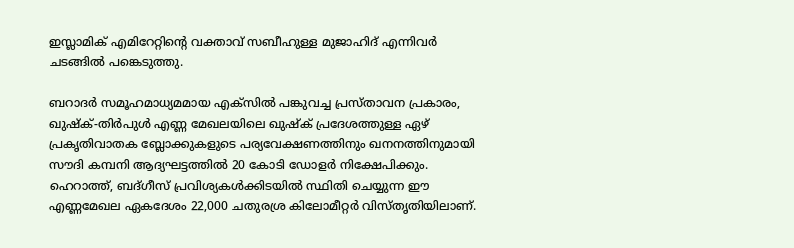ഇസ്ലാമിക് എമിറേറ്റിന്റെ വക്താവ് സബീഹുള്ള മുജാഹിദ് എന്നിവർ ചടങ്ങിൽ പങ്കെടുത്തു.

ബറാദർ സമൂഹമാധ്യമമായ എക്‌സിൽ പങ്കുവച്ച പ്രസ്‌താവന പ്രകാരം, ഖുഷ്‌ക്-തിർപുൾ എണ്ണ മേഖലയിലെ ഖുഷ്‌ക് പ്രദേശത്തുള്ള ഏഴ് പ്രകൃതിവാതക ബ്ലോക്കുകളുടെ പര്യവേക്ഷണത്തിനും ഖനനത്തിനുമായി സൗദി കമ്പനി ആദ്യഘട്ടത്തിൽ 20 കോടി ഡോളർ നിക്ഷേപിക്കും. ഹെറാത്ത്, ബദ്ഗീസ് പ്രവിശ്യകൾക്കിടയിൽ സ്ഥിതി ചെയ്യുന്ന ഈ എണ്ണമേഖല ഏകദേശം 22,000 ചതുരശ്ര കിലോമീറ്റർ വിസ്‌തൃതിയിലാണ്.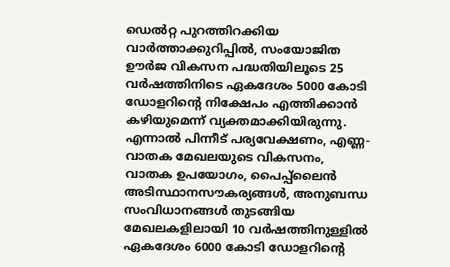ഡെൽറ്റ പുറത്തിറക്കിയ വാർത്താക്കുറിപ്പിൽ, സംയോജിത ഊർജ വികസന പദ്ധതിയിലൂടെ 25 വർഷത്തിനിടെ ഏകദേശം 5000 കോടി ഡോളറിന്റെ നിക്ഷേപം എത്തിക്കാൻ കഴിയുമെന്ന് വ്യക്തമാക്കിയിരുന്നു. എന്നാൽ പിന്നീട് പര്യവേക്ഷണം, എണ്ണ-വാതക മേഖലയുടെ വികസനം, വാതക ഉപയോഗം, പൈപ്പ്‌ലൈൻ അടിസ്ഥാനസൗകര്യങ്ങൾ, അനുബന്ധ സംവിധാനങ്ങൾ തുടങ്ങിയ മേഖലകളിലായി 10 വർഷത്തിനുള്ളിൽ ഏകദേശം 6000 കോടി ഡോളറിന്റെ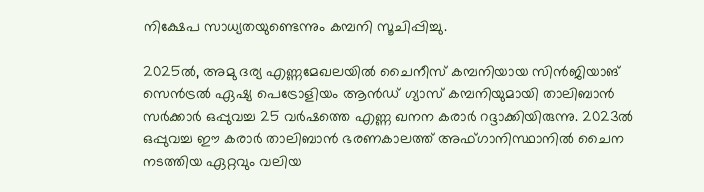നിക്ഷേപ സാധ്യതയുണ്ടെന്നും കമ്പനി സൂചിപ്പിച്ചു.

2025ൽ, അമു ദര്യ എണ്ണമേഖലയിൽ ചൈനീസ് കമ്പനിയായ സിൻജിയാങ് സെൻട്രൽ ഏഷ്യ പെട്രോളിയം ആൻഡ് ഗ്യാസ് കമ്പനിയുമായി താലിബാൻ സർക്കാർ ഒപ്പുവച്ച 25 വർഷത്തെ എണ്ണ ഖനന കരാർ റദ്ദാക്കിയിരുന്നു. 2023ൽ ഒപ്പുവച്ച ഈ കരാർ താലിബാൻ ഭരണകാലത്ത് അഫ്‌ഗാനിസ്ഥാനിൽ ചൈന നടത്തിയ ഏറ്റവും വലിയ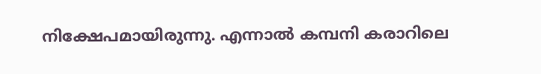നിക്ഷേപമായിരുന്നു. എന്നാൽ കമ്പനി കരാറിലെ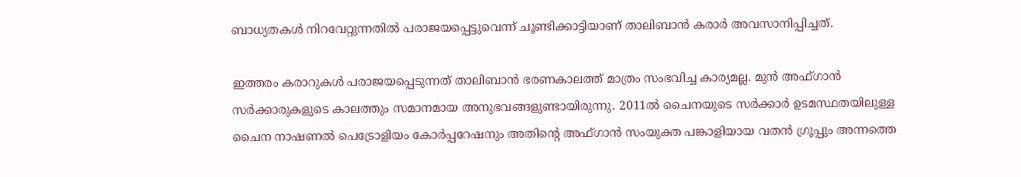ബാധ്യതകൾ നിറവേറ്റുന്നതിൽ പരാജയപ്പെട്ടുവെന്ന് ചൂണ്ടിക്കാട്ടിയാണ് താലിബാൻ കരാർ അവസാനിപ്പിച്ചത്.

ഇത്തരം കരാറുകൾ പരാജയപ്പെടുന്നത് താലിബാൻ ഭരണകാലത്ത് മാത്രം സംഭവിച്ച കാര്യമല്ല. മുൻ അഫ്ഗാൻ സർക്കാരുകളുടെ കാലത്തും സമാനമായ അനുഭവങ്ങളുണ്ടായിരുന്നു. 2011ൽ ചൈനയുടെ സർക്കാർ ഉടമസ്ഥതയിലുള്ള ചൈന നാഷണൽ പെട്രോളിയം കോർപ്പറേഷനും അതിന്റെ അഫ്‌ഗാൻ സംയുക്ത പങ്കാളിയായ വതൻ ഗ്രൂപ്പും അന്നത്തെ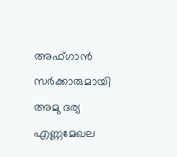അഫ്‌ഗാൻ സർക്കാരുമായി അമു ദര്യ എണ്ണമേഖല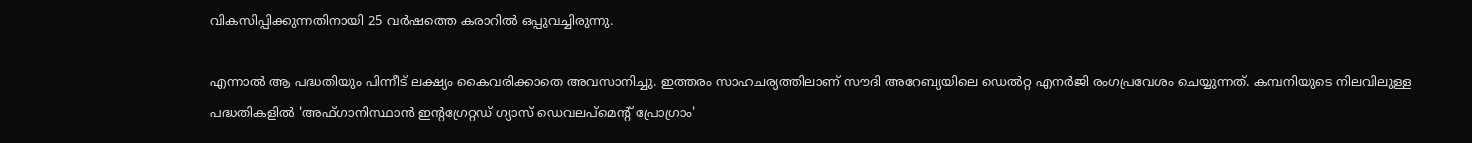വികസിപ്പിക്കുന്നതിനായി 25 വർഷത്തെ കരാറിൽ ഒപ്പുവച്ചിരുന്നു.

എന്നാൽ ആ പദ്ധതിയും പിന്നീട് ലക്ഷ്യം കൈവരിക്കാതെ അവസാനിച്ചു. ഇത്തരം സാഹചര്യത്തിലാണ് സൗദി അറേബ്യയിലെ ഡെൽറ്റ എനർജി രംഗപ്രവേശം ചെയ്യുന്നത്. കമ്പനിയുടെ നിലവിലുള്ള പദ്ധതികളിൽ 'അഫ്‌ഗാനിസ്ഥാൻ ഇന്റഗ്രേറ്റഡ് ഗ്യാസ് ഡെവലപ്‌മെന്റ് പ്രോഗ്രാം'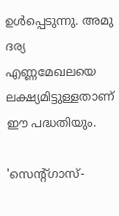ഉൾപ്പെടുന്നു. അമു ദര്യ എണ്ണമേഖലയെ ലക്ഷ്യമിട്ടുള്ളതാണ് ഈ പദ്ധതിയും.

'സെന്റ്ഗാസ്-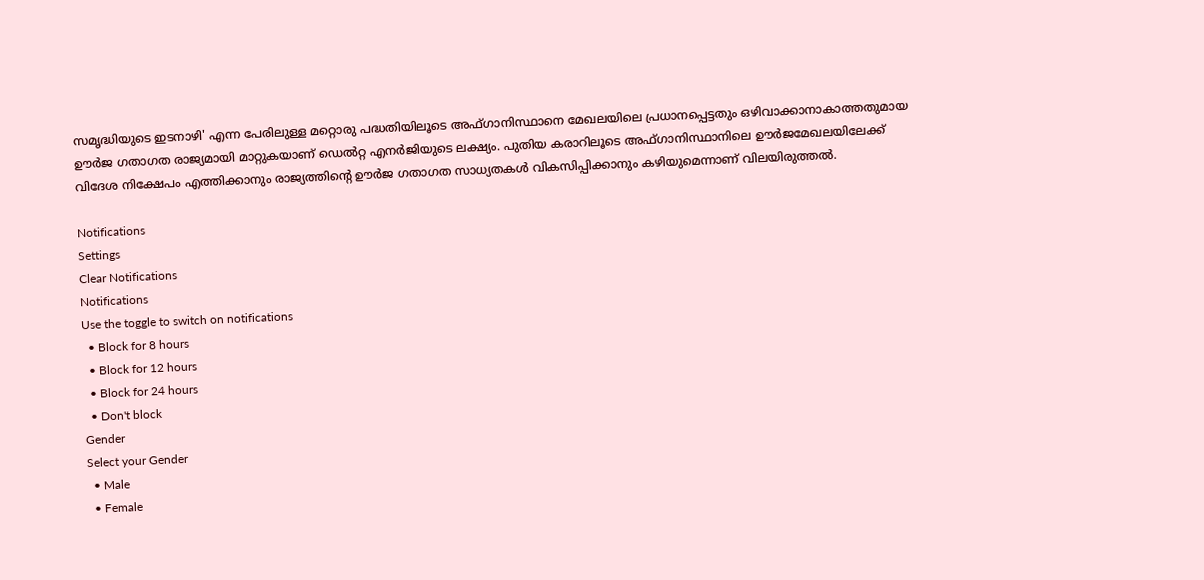സമൃദ്ധിയുടെ ഇടനാഴി' എന്ന പേരിലുള്ള മറ്റൊരു പദ്ധതിയിലൂടെ അഫ്‌ഗാനിസ്ഥാനെ മേഖലയിലെ പ്രധാനപ്പെട്ടതും ഒഴിവാക്കാനാകാത്തതുമായ ഊർജ ഗതാഗത രാജ്യമായി മാറ്റുകയാണ് ഡെൽറ്റ എനർജിയുടെ ലക്ഷ്യം. പുതിയ കരാറിലൂടെ അഫ്‌ഗാനിസ്ഥാനിലെ ഊർജമേഖലയിലേക്ക് വിദേശ നിക്ഷേപം എത്തിക്കാനും രാജ്യത്തിന്റെ ഊർജ ഗതാഗത സാധ്യതകൾ വികസിപ്പിക്കാനും കഴിയുമെന്നാണ് വിലയിരുത്തൽ.

Notifications
Settings
Clear Notifications
Notifications
Use the toggle to switch on notifications
  • Block for 8 hours
  • Block for 12 hours
  • Block for 24 hours
  • Don't block
Gender
Select your Gender
  • Male
  • Female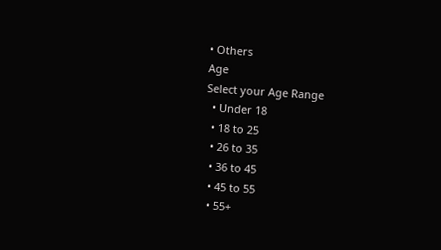• Others
Age
Select your Age Range
  • Under 18
  • 18 to 25
  • 26 to 35
  • 36 to 45
  • 45 to 55
  • 55+